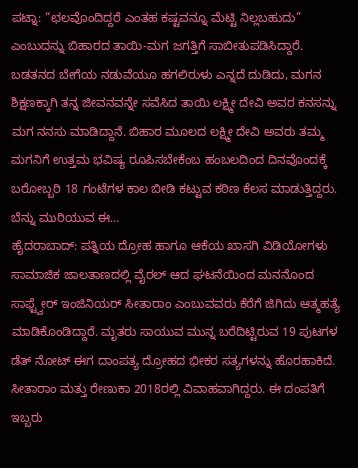ಪಟ್ನಾ: “ಛಲವೊಂದಿದ್ದರೆ ಎಂತಹ ಕಷ್ಟವನ್ನೂ ಮೆಟ್ಟಿ ನಿಲ್ಲಬಹುದು” ಎಂಬುದನ್ನು ಬಿಹಾರದ ತಾಯಿ-ಮಗ ಜಗತ್ತಿಗೆ ಸಾಬೀತುಪಡಿಸಿದ್ದಾರೆ. ಬಡತನದ ಬೇಗೆಯ ನಡುವೆಯೂ ಹಗಲಿರುಳು ಎನ್ನದೆ ದುಡಿದು, ಮಗನ ಶಿಕ್ಷಣಕ್ಕಾಗಿ ತನ್ನ ಜೀವನವನ್ನೇ ಸವೆಸಿದ ತಾಯಿ ಲಕ್ಷ್ಮೀ ದೇವಿ ಅವರ ಕನಸನ್ನು ಮಗ ನನಸು ಮಾಡಿದ್ದಾನೆ. ಬಿಹಾರ ಮೂಲದ ಲಕ್ಷ್ಮೀ ದೇವಿ ಅವರು ತಮ್ಮ ಮಗನಿಗೆ ಉತ್ತಮ ಭವಿಷ್ಯ ರೂಪಿಸಬೇಕೆಂಬ ಹಂಬಲದಿಂದ ದಿನವೊಂದಕ್ಕೆ ಬರೋಬ್ಬರಿ 18 ಗಂಟೆಗಳ ಕಾಲ ಬೀಡಿ ಕಟ್ಟುವ ಕಠಿಣ ಕೆಲಸ ಮಾಡುತ್ತಿದ್ದರು. ಬೆನ್ನು ಮುರಿಯುವ ಈ…
ಹೈದರಾಬಾದ್: ಪತ್ನಿಯ ದ್ರೋಹ ಹಾಗೂ ಆಕೆಯ ಖಾಸಗಿ ವಿಡಿಯೋಗಳು ಸಾಮಾಜಿಕ ಜಾಲತಾಣದಲ್ಲಿ ವೈರಲ್ ಆದ ಘಟನೆಯಿಂದ ಮನನೊಂದ ಸಾಫ್ಟ್ವೇರ್ ಇಂಜಿನಿಯರ್ ಸೀತಾರಾಂ ಎಂಬುವವರು ಕೆರೆಗೆ ಜಿಗಿದು ಆತ್ಮಹತ್ಯೆ ಮಾಡಿಕೊಂಡಿದ್ದಾರೆ. ಮೃತರು ಸಾಯುವ ಮುನ್ನ ಬರೆದಿಟ್ಟಿರುವ 19 ಪುಟಗಳ ಡೆತ್ ನೋಟ್ ಈಗ ದಾಂಪತ್ಯ ದ್ರೋಹದ ಭೀಕರ ಸತ್ಯಗಳನ್ನು ಹೊರಹಾಕಿದೆ. ಸೀತಾರಾಂ ಮತ್ತು ರೇಣುಕಾ 2018ರಲ್ಲಿ ವಿವಾಹವಾಗಿದ್ದರು. ಈ ದಂಪತಿಗೆ ಇಬ್ಬರು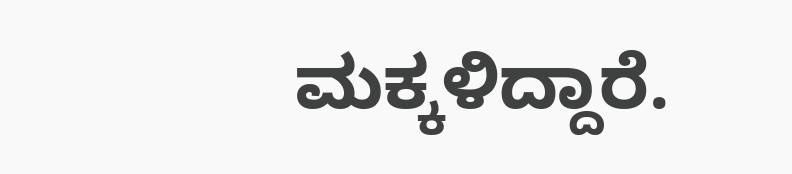ಮಕ್ಕಳಿದ್ದಾರೆ.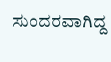ಸುಂದರವಾಗಿದ್ದ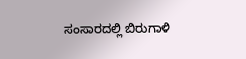ಸಂಸಾರದಲ್ಲಿ ಬಿರುಗಾಳಿ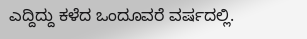ಎದ್ದಿದ್ದು ಕಳೆದ ಒಂದೂವರೆ ವರ್ಷದಲ್ಲಿ.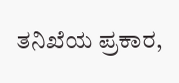ತನಿಖೆಯ ಪ್ರಕಾರ,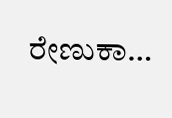ರೇಣುಕಾ…